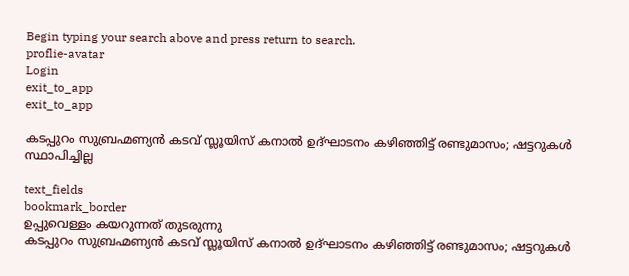Begin typing your search above and press return to search.
proflie-avatar
Login
exit_to_app
exit_to_app

കടപ്പുറം സുബ്രഹ്മണ്യൻ കടവ് സ്ലൂയിസ് കനാൽ ഉദ്ഘാടനം കഴിഞ്ഞിട്ട് രണ്ടുമാസം; ഷട്ടറുകൾ സ്ഥാപിച്ചില്ല

text_fields
bookmark_border
ഉപ്പുവെള്ളം കയറുന്നത് തുടരുന്നു
കടപ്പുറം സുബ്രഹ്മണ്യൻ കടവ് സ്ലൂയിസ് കനാൽ ഉദ്ഘാടനം കഴിഞ്ഞിട്ട് രണ്ടുമാസം; ഷട്ടറുകൾ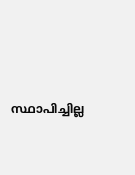സ്ഥാപിച്ചില്ല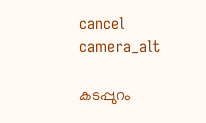cancel
camera_alt

കടപ്പുറം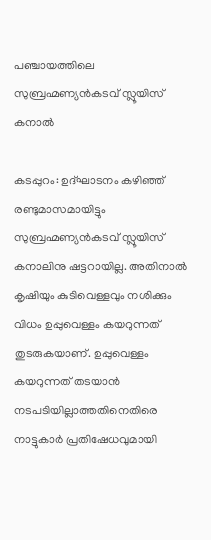പഞ്ചായത്തിലെ സുബ്രഹ്മണ്യൻകടവ് സ്ലൂയിസ് കനാൽ

കടപ്പുറം: ഉദ്ഘാടനം കഴിഞ്ഞ് രണ്ടുമാസമായിട്ടും സുബ്രഹ്മണ്യൻകടവ് സ്ലൂയിസ് കനാലിനു ഷട്ടറായില്ല. അതിനാൽ കൃഷിയും കുടിവെള്ളവും നശിക്കും വിധം ഉപ്പുവെള്ളം കയറുന്നത് തുടരുകയാണ്. ഉപ്പുവെള്ളം കയറുന്നത് തടയാൻ നടപടിയില്ലാത്തതിനെതിരെ നാട്ടുകാർ പ്രതിഷേധവുമായി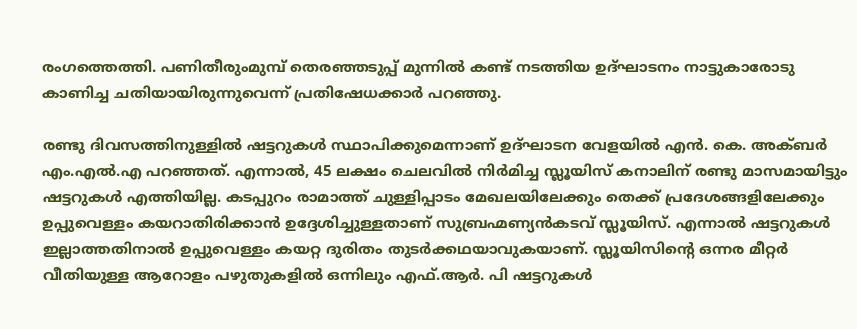രംഗത്തെത്തി. പണിതീരുംമുമ്പ് തെരഞ്ഞടുപ്പ് മുന്നിൽ കണ്ട് നടത്തിയ ഉദ്ഘാടനം നാട്ടുകാരോടു കാണിച്ച ചതിയായിരുന്നുവെന്ന് പ്രതിഷേധക്കാർ പറഞ്ഞു.

രണ്ടു ദിവസത്തിനുള്ളിൽ ഷട്ടറുകൾ സ്ഥാപിക്കുമെന്നാണ് ഉദ്ഘാടന വേളയിൽ എൻ. കെ. അക്ബർ എം.എൽ.എ പറഞ്ഞത്. എന്നാൽ, 45 ലക്ഷം ചെലവിൽ നിർമിച്ച സ്ലൂയിസ് കനാലിന് രണ്ടു മാസമായിട്ടും ഷട്ടറുകൾ എത്തിയില്ല. കടപ്പുറം രാമാത്ത് ചുള്ളിപ്പാടം മേഖലയിലേക്കും തെക്ക് പ്രദേശങ്ങളിലേക്കും ഉപ്പുവെള്ളം കയറാതിരിക്കാൻ ഉദ്ദേശിച്ചുള്ളതാണ് സുബ്രഹ്മണ്യൻകടവ് സ്ലൂയിസ്. എന്നാൽ ഷട്ടറുകൾ ഇല്ലാത്തതിനാൽ ഉപ്പുവെള്ളം കയറ്റ ദുരിതം തുടർക്കഥയാവുകയാണ്. സ്ലൂയിസിന്റെ ഒന്നര മീറ്റർ വീതിയുള്ള ആറോളം പഴുതുകളിൽ ഒന്നിലും എഫ്.ആർ. പി ഷട്ടറുകൾ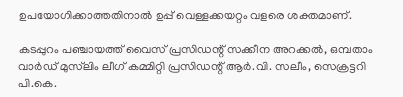ഉപയോഗിക്കാത്തതിനാൽ ഉപ്പ് വെള്ളക്കയറ്റം വളരെ ശക്തമാണ്.

കടപ്പുറം പഞ്ചായത്ത് വൈസ് പ്രസിഡന്റ് സക്കീന അറക്കൽ, ഒമ്പതാം വാർഡ് മുസ്‍ലിം ലീഗ് കമ്മിറ്റി പ്രസിഡന്റ് ആർ.വി. സലീം, സെക്രട്ടറി പി.കെ.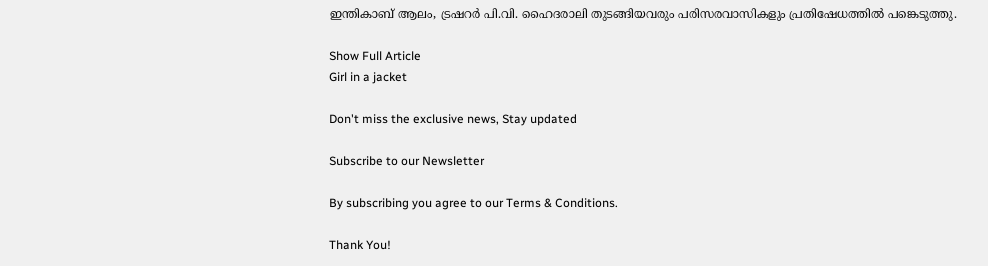ഇന്തികാബ് ആലം, ട്രഷറർ പി.വി. ഹൈദരാലി തുടങ്ങിയവരും പരിസരവാസികളും പ്രതിഷേധത്തിൽ പങ്കെടുത്തു.

Show Full Article
Girl in a jacket

Don't miss the exclusive news, Stay updated

Subscribe to our Newsletter

By subscribing you agree to our Terms & Conditions.

Thank You!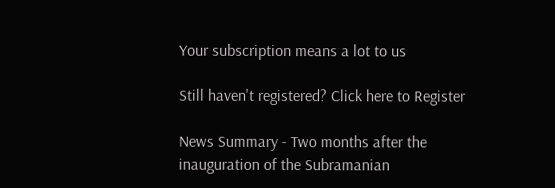Your subscription means a lot to us

Still haven't registered? Click here to Register

News Summary - Two months after the inauguration of the Subramanian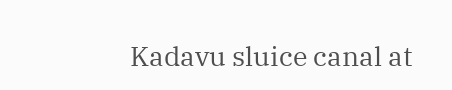Kadavu sluice canal at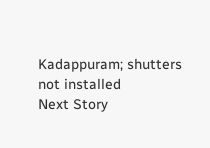Kadappuram; shutters not installed
Next Story